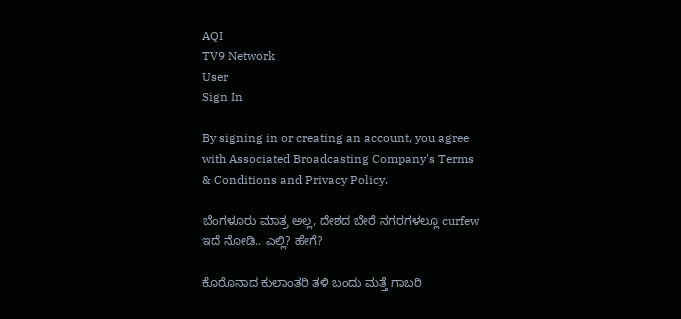AQI
TV9 Network
User
Sign In

By signing in or creating an account, you agree with Associated Broadcasting Company's Terms & Conditions and Privacy Policy.

ಬೆಂಗಳೂರು ಮಾತ್ರ ಅಲ್ಲ, ದೇಶದ ಬೇರೆ ನಗರಗಳಲ್ಲೂ curfew ಇದೆ ನೋಡಿ.. ಎಲ್ಲಿ? ಹೇಗೆ?

ಕೊರೊನಾದ ಕುಲಾಂತರಿ ತಳಿ ಬಂದು ಮತ್ತೆ ಗಾಬರಿ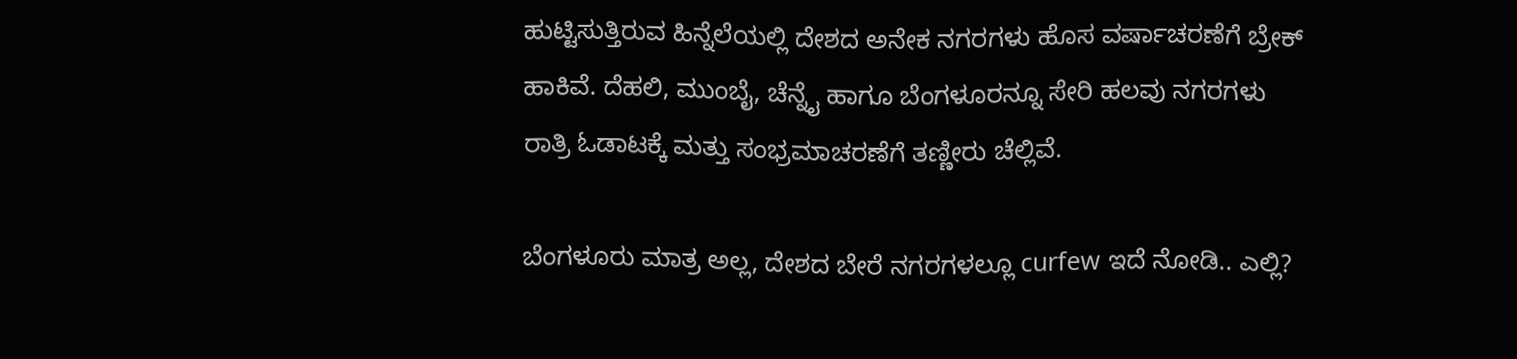ಹುಟ್ಟಿಸುತ್ತಿರುವ ಹಿನ್ನೆಲೆಯಲ್ಲಿ ದೇಶದ ಅನೇಕ ನಗರಗಳು ಹೊಸ ವರ್ಷಾಚರಣೆಗೆ ಬ್ರೇಕ್ ಹಾಕಿವೆ. ದೆಹಲಿ, ಮುಂಬೈ, ಚೆನ್ನೈ ಹಾಗೂ ಬೆಂಗಳೂರನ್ನೂ ಸೇರಿ ಹಲವು ನಗರಗಳು ರಾತ್ರಿ ಓಡಾಟಕ್ಕೆ ಮತ್ತು ಸಂಭ್ರಮಾಚರಣೆಗೆ ತಣ್ಣೀರು ಚೆಲ್ಲಿವೆ.

ಬೆಂಗಳೂರು ಮಾತ್ರ ಅಲ್ಲ, ದೇಶದ ಬೇರೆ ನಗರಗಳಲ್ಲೂ curfew ಇದೆ ನೋಡಿ.. ಎಲ್ಲಿ?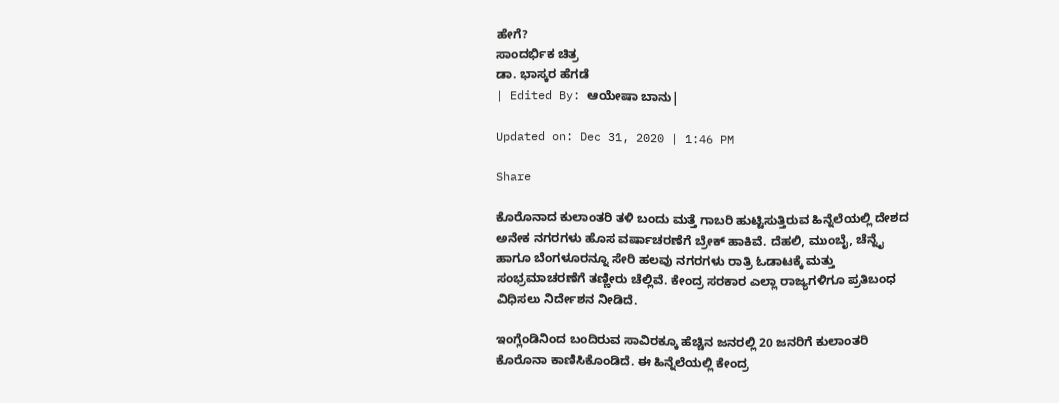ಹೇಗೆ?
ಸಾಂದರ್ಭಿಕ ಚಿತ್ರ
ಡಾ. ಭಾಸ್ಕರ ಹೆಗಡೆ
| Edited By: ಆಯೇಷಾ ಬಾನು|

Updated on: Dec 31, 2020 | 1:46 PM

Share

ಕೊರೊನಾದ ಕುಲಾಂತರಿ ತಳಿ ಬಂದು ಮತ್ತೆ ಗಾಬರಿ ಹುಟ್ಟಿಸುತ್ತಿರುವ ಹಿನ್ನೆಲೆಯಲ್ಲಿ ದೇಶದ ಅನೇಕ ನಗರಗಳು ಹೊಸ ವರ್ಷಾಚರಣೆಗೆ ಬ್ರೇಕ್ ಹಾಕಿವೆ. ದೆಹಲಿ, ಮುಂಬೈ, ಚೆನ್ನೈ ಹಾಗೂ ಬೆಂಗಳೂರನ್ನೂ ಸೇರಿ ಹಲವು ನಗರಗಳು ರಾತ್ರಿ ಓಡಾಟಕ್ಕೆ ಮತ್ತು ಸಂಭ್ರಮಾಚರಣೆಗೆ ತಣ್ಣೀರು ಚೆಲ್ಲಿವೆ. ಕೇಂದ್ರ ಸರಕಾರ ಎಲ್ಲಾ ರಾಜ್ಯಗಳಿಗೂ ಪ್ರತಿಬಂಧ ವಿಧಿಸಲು ನಿರ್ದೇಶನ ನೀಡಿದೆ.

ಇಂಗ್ಲೆಂಡಿನಿಂದ ಬಂದಿರುವ ಸಾವಿರಕ್ಕೂ ಹೆಚ್ಚಿನ ಜನರಲ್ಲಿ 20 ಜನರಿಗೆ ಕುಲಾಂತರಿ ಕೊರೊನಾ ಕಾಣಿಸಿಕೊಂಡಿದೆ. ಈ ಹಿನ್ನೆಲೆಯಲ್ಲಿ ಕೇಂದ್ರ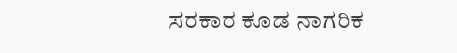ಸರಕಾರ ಕೂಡ ನಾಗರಿಕ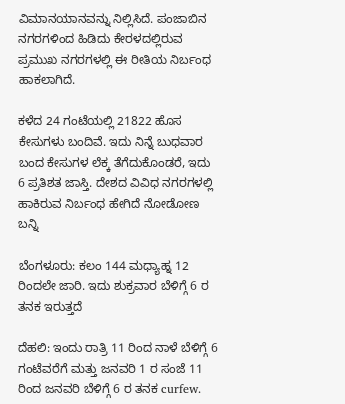ವಿಮಾನಯಾನವನ್ನು ನಿಲ್ಲಿಸಿದೆ. ಪಂಜಾಬಿನ ನಗರಗಳಿಂದ ಹಿಡಿದು ಕೇರಳದಲ್ಲಿರುವ ಪ್ರಮುಖ ನಗರಗಳಲ್ಲಿ ಈ ರೀತಿಯ ನಿರ್ಬಂಧ ಹಾಕಲಾಗಿದೆ.

ಕಳೆದ 24 ಗಂಟೆಯಲ್ಲಿ 21822 ಹೊಸ ಕೇಸುಗಳು ಬಂದಿವೆ. ಇದು ನಿನ್ನೆ ಬುಧವಾರ ಬಂದ ಕೇಸುಗಳ ಲೆಕ್ಕ ತೆಗೆದುಕೊಂಡರೆ, ಇದು 6 ಪ್ರತಿಶತ ಜಾಸ್ತಿ. ದೇಶದ ವಿವಿಧ ನಗರಗಳಲ್ಲಿ ಹಾಕಿರುವ ನಿರ್ಬಂಧ ಹೇಗಿದೆ ನೋಡೋಣ ಬನ್ನಿ

ಬೆಂಗಳೂರು: ಕಲಂ 144 ಮಧ್ಯಾಹ್ನ 12 ರಿಂದಲೇ ಜಾರಿ. ಇದು ಶುಕ್ರವಾರ ಬೆಳಿಗ್ಗೆ 6 ರ ತನಕ ಇರುತ್ತದೆ

ದೆಹಲಿ: ಇಂದು ರಾತ್ರಿ 11 ರಿಂದ ನಾಳೆ ಬೆಳಿಗ್ಗೆ 6 ಗಂಟೆವರೆಗೆ ಮತ್ತು ಜನವರಿ 1 ರ ಸಂಜೆ 11 ರಿಂದ ಜನವರಿ ಬೆಳಿಗ್ಗೆ 6 ರ ತನಕ curfew.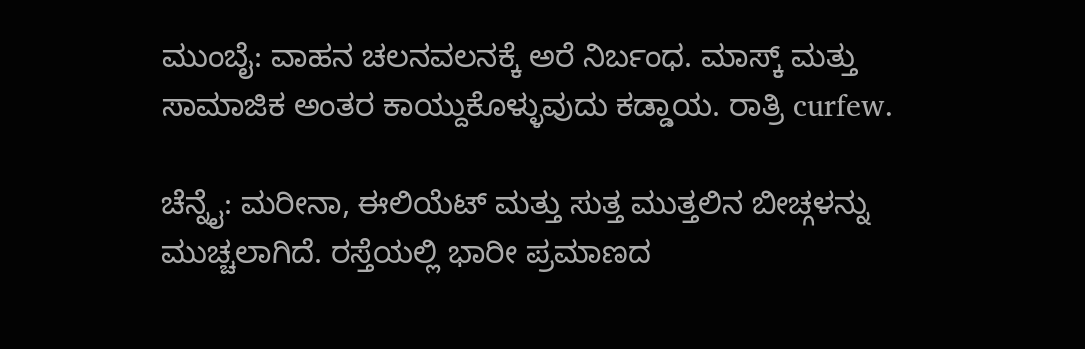ಮುಂಬೈ: ವಾಹನ ಚಲನವಲನಕ್ಕೆ ಅರೆ ನಿರ್ಬಂಧ. ಮಾಸ್ಕ್ ಮತ್ತು ಸಾಮಾಜಿಕ ಅಂತರ ಕಾಯ್ದುಕೊಳ್ಳುವುದು ಕಡ್ಡಾಯ. ರಾತ್ರಿ curfew.

ಚೆನ್ನೈ: ಮರೀನಾ, ಈಲಿಯೆಟ್ ಮತ್ತು ಸುತ್ತ ಮುತ್ತಲಿನ ಬೀಚ್ಗಳನ್ನು ಮುಚ್ಚಲಾಗಿದೆ. ರಸ್ತೆಯಲ್ಲಿ ಭಾರೀ ಪ್ರಮಾಣದ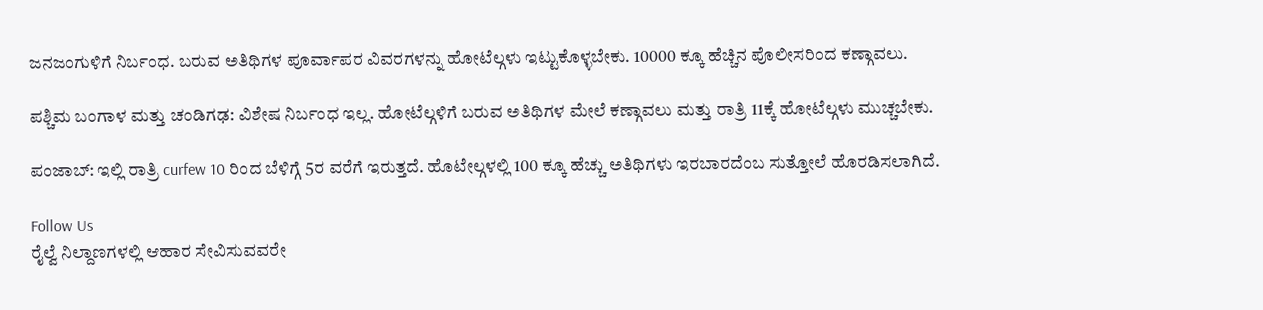ಜನಜಂಗುಳಿಗೆ ನಿರ್ಬಂಧ. ಬರುವ ಅತಿಥಿಗಳ ಪೂರ್ವಾಪರ ವಿವರಗಳನ್ನು ಹೋಟೆಲ್ಗಳು ಇಟ್ಟುಕೊಳ್ಳಬೇಕು. 10000 ಕ್ಕೂ ಹೆಚ್ಚಿನ ಪೊಲೀಸರಿಂದ ಕಣ್ಗಾವಲು.

ಪಶ್ಚಿಮ ಬಂಗಾಳ ಮತ್ತು ಚಂಡಿಗಢ: ವಿಶೇಷ ನಿರ್ಬಂಧ ಇಲ್ಲ. ಹೋಟೆಲ್ಗಳಿಗೆ ಬರುವ ಅತಿಥಿಗಳ ಮೇಲೆ ಕಣ್ಗಾವಲು ಮತ್ತು ರಾತ್ರಿ 11ಕ್ಕೆ ಹೋಟೆಲ್ಗಳು ಮುಚ್ಚಬೇಕು.

ಪಂಜಾಬ್: ಇಲ್ಲಿ ರಾತ್ರಿ curfew 10 ರಿಂದ ಬೆಳಿಗ್ಗೆ 5ರ ವರೆಗೆ ಇರುತ್ತದೆ. ಹೊಟೇಲ್ಗಳಲ್ಲಿ 100 ಕ್ಕೂ ಹೆಚ್ಚು ಅತಿಥಿಗಳು ಇರಬಾರದೆಂಬ ಸುತ್ತೋಲೆ ಹೊರಡಿಸಲಾಗಿದೆ.

Follow Us
ರೈಲ್ವೆ ನಿಲ್ದಾಣಗಳಲ್ಲಿ ಆಹಾರ ಸೇವಿಸುವವರೇ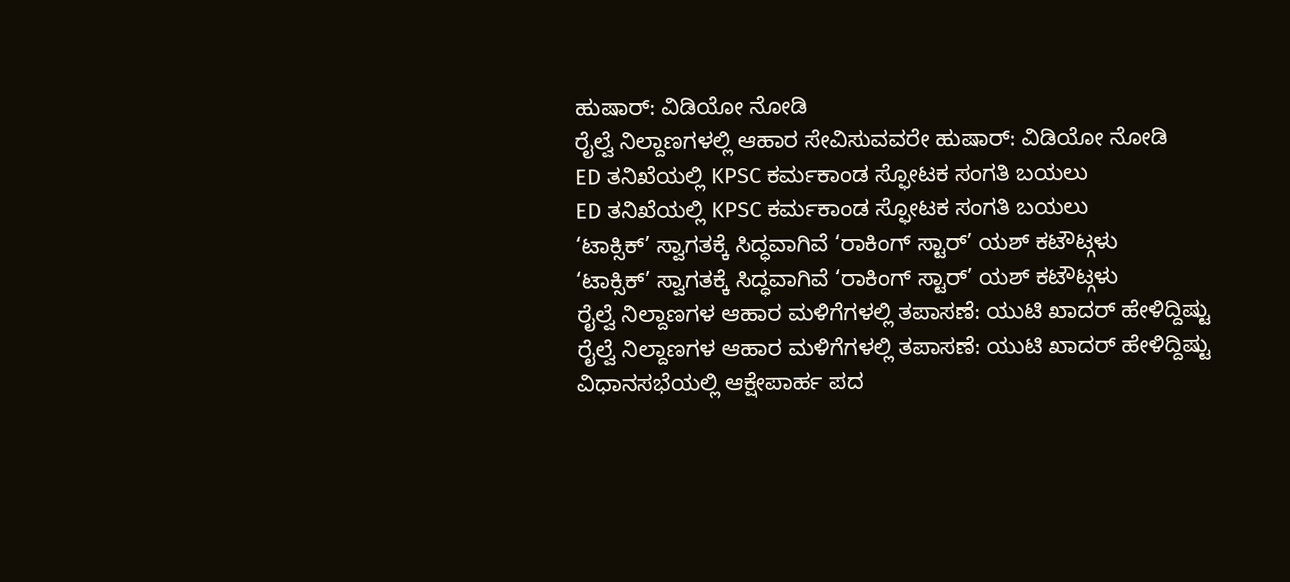ಹುಷಾರ್: ವಿಡಿಯೋ ನೋಡಿ
ರೈಲ್ವೆ ನಿಲ್ದಾಣಗಳಲ್ಲಿ ಆಹಾರ ಸೇವಿಸುವವರೇ ಹುಷಾರ್: ವಿಡಿಯೋ ನೋಡಿ
ED ತನಿಖೆಯಲ್ಲಿ KPSC ಕರ್ಮಕಾಂಡ ಸ್ಫೋಟಕ ಸಂಗತಿ ಬಯಲು
ED ತನಿಖೆಯಲ್ಲಿ KPSC ಕರ್ಮಕಾಂಡ ಸ್ಫೋಟಕ ಸಂಗತಿ ಬಯಲು
‘ಟಾಕ್ಸಿಕ್’ ಸ್ವಾಗತಕ್ಕೆ ಸಿದ್ಧವಾಗಿವೆ ‘ರಾಕಿಂಗ್ ಸ್ಟಾರ್’ ಯಶ್ ಕಟೌಟ್ಗಳು
‘ಟಾಕ್ಸಿಕ್’ ಸ್ವಾಗತಕ್ಕೆ ಸಿದ್ಧವಾಗಿವೆ ‘ರಾಕಿಂಗ್ ಸ್ಟಾರ್’ ಯಶ್ ಕಟೌಟ್ಗಳು
ರೈಲ್ವೆ ನಿಲ್ದಾಣಗಳ ಆಹಾರ ಮಳಿಗೆಗಳಲ್ಲಿ ತಪಾಸಣೆ: ಯುಟಿ ಖಾದರ್ ಹೇಳಿದ್ದಿಷ್ಟು
ರೈಲ್ವೆ ನಿಲ್ದಾಣಗಳ ಆಹಾರ ಮಳಿಗೆಗಳಲ್ಲಿ ತಪಾಸಣೆ: ಯುಟಿ ಖಾದರ್ ಹೇಳಿದ್ದಿಷ್ಟು
ವಿಧಾನಸಭೆಯಲ್ಲಿ ಆಕ್ಷೇಪಾರ್ಹ ಪದ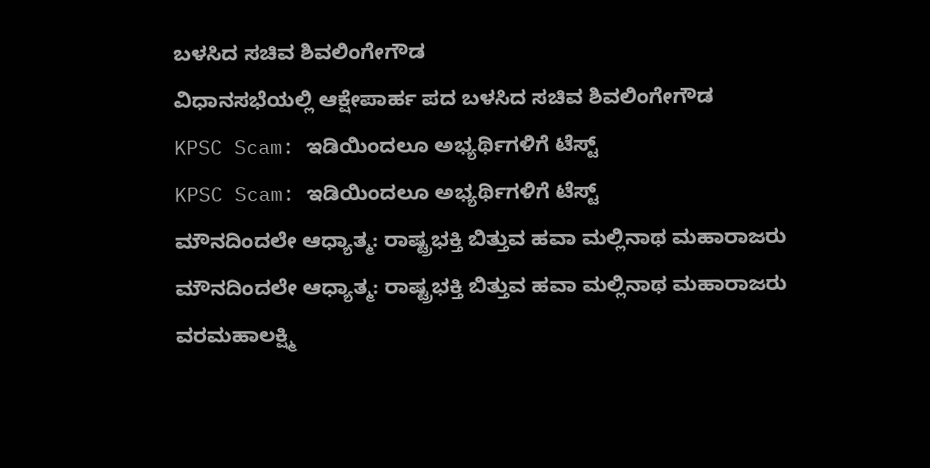ಬಳಸಿದ ಸಚಿವ ಶಿವಲಿಂಗೇಗೌಡ
ವಿಧಾನಸಭೆಯಲ್ಲಿ ಆಕ್ಷೇಪಾರ್ಹ ಪದ ಬಳಸಿದ ಸಚಿವ ಶಿವಲಿಂಗೇಗೌಡ
KPSC Scam: ಇಡಿಯಿಂದಲೂ ಅಭ್ಯರ್ಥಿಗಳಿಗೆ ಟೆಸ್ಟ್
KPSC Scam: ಇಡಿಯಿಂದಲೂ ಅಭ್ಯರ್ಥಿಗಳಿಗೆ ಟೆಸ್ಟ್
ಮೌನದಿಂದಲೇ ಆಧ್ಯಾತ್ಮ: ರಾಷ್ಟ್ರಭಕ್ತಿ ಬಿತ್ತುವ ಹವಾ ಮಲ್ಲಿನಾಥ ಮಹಾರಾಜರು
ಮೌನದಿಂದಲೇ ಆಧ್ಯಾತ್ಮ: ರಾಷ್ಟ್ರಭಕ್ತಿ ಬಿತ್ತುವ ಹವಾ ಮಲ್ಲಿನಾಥ ಮಹಾರಾಜರು
ವರಮಹಾಲಕ್ಷ್ಮಿ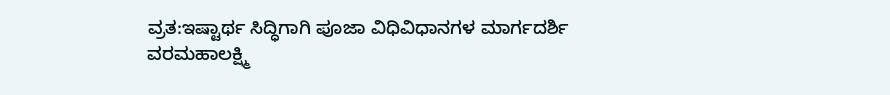ವ್ರತ:ಇಷ್ಟಾರ್ಥ ಸಿದ್ಧಿಗಾಗಿ ಪೂಜಾ ವಿಧಿವಿಧಾನಗಳ ಮಾರ್ಗದರ್ಶಿ
ವರಮಹಾಲಕ್ಷ್ಮಿ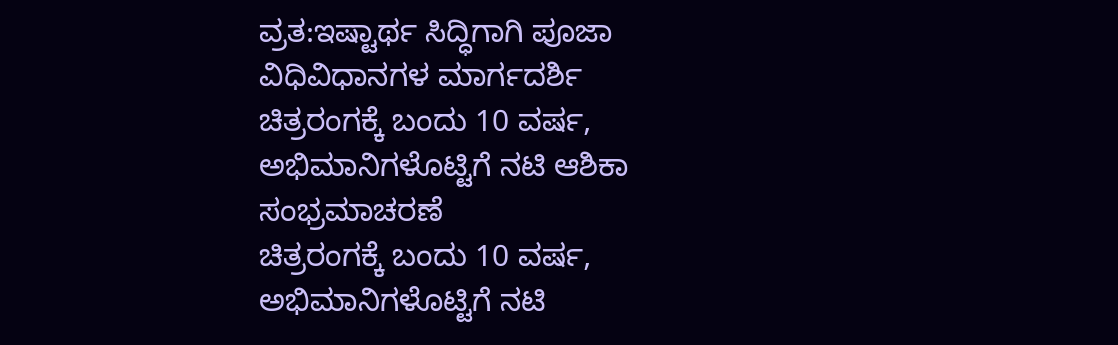ವ್ರತ:ಇಷ್ಟಾರ್ಥ ಸಿದ್ಧಿಗಾಗಿ ಪೂಜಾ ವಿಧಿವಿಧಾನಗಳ ಮಾರ್ಗದರ್ಶಿ
ಚಿತ್ರರಂಗಕ್ಕೆ ಬಂದು 10 ವರ್ಷ, ಅಭಿಮಾನಿಗಳೊಟ್ಟಿಗೆ ನಟಿ ಆಶಿಕಾ ಸಂಭ್ರಮಾಚರಣೆ
ಚಿತ್ರರಂಗಕ್ಕೆ ಬಂದು 10 ವರ್ಷ, ಅಭಿಮಾನಿಗಳೊಟ್ಟಿಗೆ ನಟಿ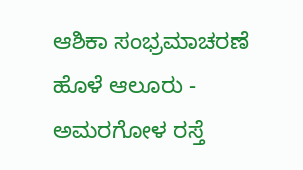ಆಶಿಕಾ ಸಂಭ್ರಮಾಚರಣೆ
ಹೊಳೆ ಆಲೂರು - ಅಮರಗೋಳ ರಸ್ತೆ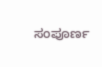ಸಂಪೂರ್ಣ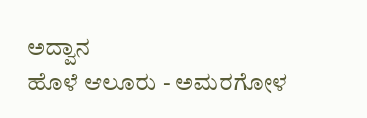ಅದ್ವಾನ
ಹೊಳೆ ಆಲೂರು - ಅಮರಗೋಳ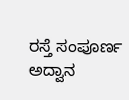ರಸ್ತೆ ಸಂಪೂರ್ಣ ಅದ್ವಾನ